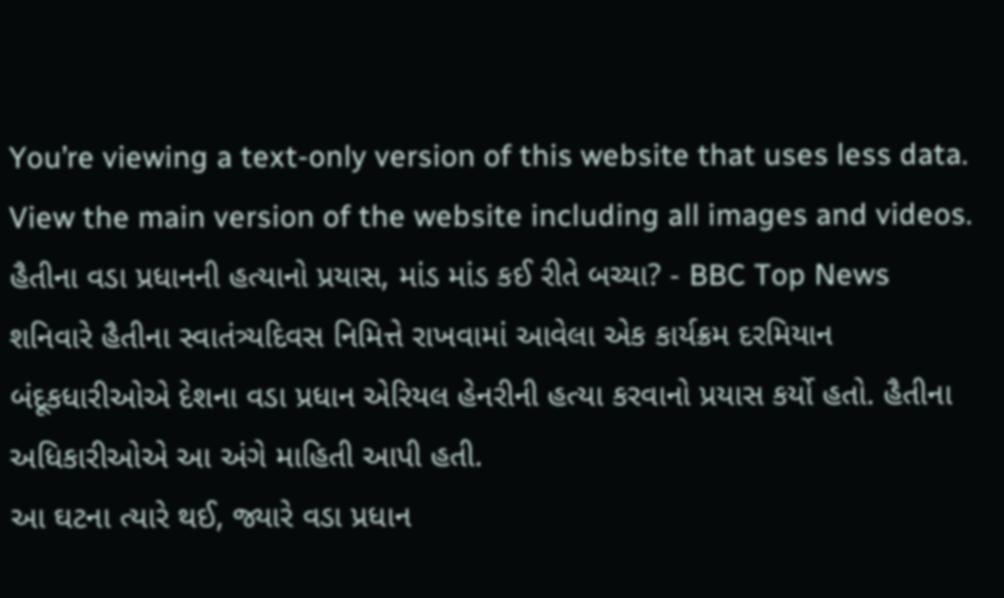You’re viewing a text-only version of this website that uses less data. View the main version of the website including all images and videos.
હૈતીના વડા પ્રધાનની હત્યાનો પ્રયાસ, માંડ માંડ કઈ રીતે બચ્યા? - BBC Top News
શનિવારે હૈતીના સ્વાતંત્ર્યદિવસ નિમિત્તે રાખવામાં આવેલા એક કાર્યક્રમ દરમિયાન બંદૂકધારીઓએ દેશના વડા પ્રધાન એરિયલ હેનરીની હત્યા કરવાનો પ્રયાસ કર્યો હતો. હૈતીના અધિકારીઓએ આ અંગે માહિતી આપી હતી.
આ ઘટના ત્યારે થઈ, જ્યારે વડા પ્રધાન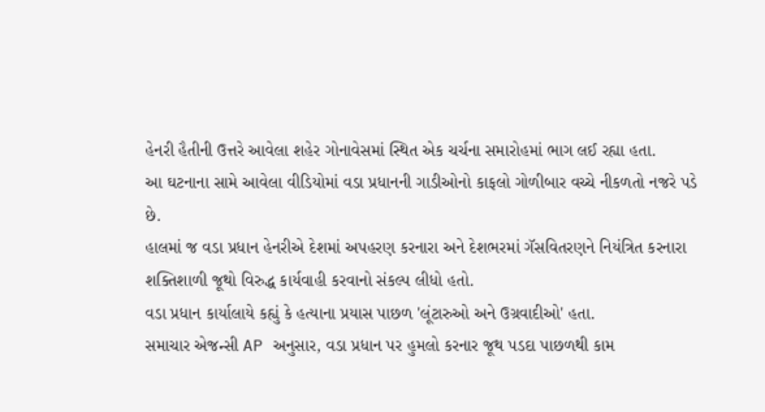હેનરી હૈતીની ઉત્તરે આવેલા શહેર ગોનાવેસમાં સ્થિત એક ચર્ચના સમારોહમાં ભાગ લઈ રહ્યા હતા.
આ ઘટનાના સામે આવેલા વીડિયોમાં વડા પ્રધાનની ગાડીઓનો કાફલો ગોળીબાર વચ્ચે નીકળતો નજરે પડે છે.
હાલમાં જ વડા પ્રધાન હેનરીએ દેશમાં અપહરણ કરનારા અને દેશભરમાં ગૅસવિતરણને નિયંત્રિત કરનારા શક્તિશાળી જૂથો વિરુદ્ધ કાર્યવાહી કરવાનો સંકલ્પ લીધો હતો.
વડા પ્રધાન કાર્યાલાયે કહ્યું કે હત્યાના પ્રયાસ પાછળ 'લૂંટારુઓ અને ઉગ્રવાદીઓ' હતા.
સમાચાર એજન્સી AP અનુસાર, વડા પ્રધાન પર હુમલો કરનાર જૂથ પડદા પાછળથી કામ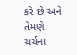કરે છે અને તેમણે ચર્ચના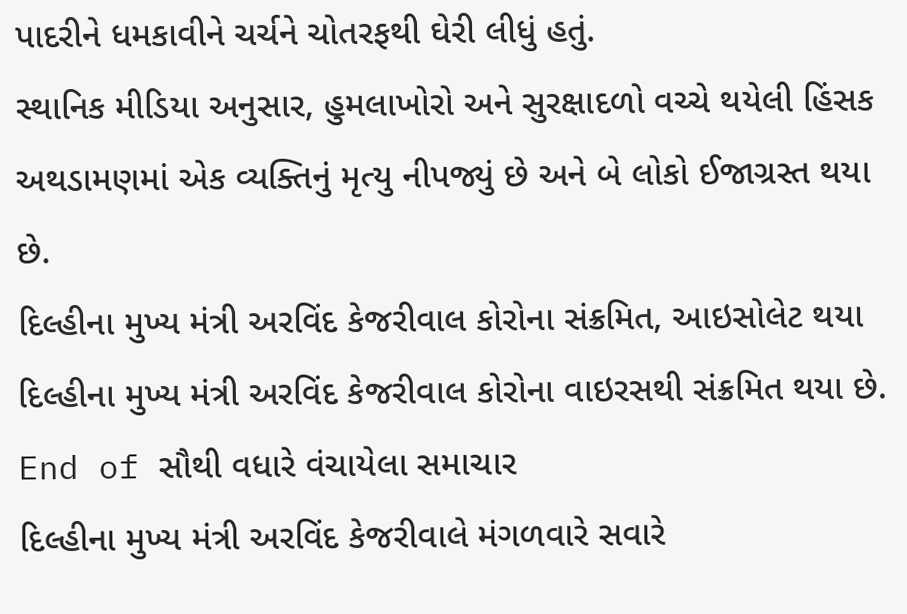પાદરીને ધમકાવીને ચર્ચને ચોતરફથી ઘેરી લીધું હતું.
સ્થાનિક મીડિયા અનુસાર, હુમલાખોરો અને સુરક્ષાદળો વચ્ચે થયેલી હિંસક અથડામણમાં એક વ્યક્તિનું મૃત્યુ નીપજ્યું છે અને બે લોકો ઈજાગ્રસ્ત થયા છે.
દિલ્હીના મુખ્ય મંત્રી અરવિંદ કેજરીવાલ કોરોના સંક્રમિત, આઇસોલેટ થયા
દિલ્હીના મુખ્ય મંત્રી અરવિંદ કેજરીવાલ કોરોના વાઇરસથી સંક્રમિત થયા છે.
End of સૌથી વધારે વંચાયેલા સમાચાર
દિલ્હીના મુખ્ય મંત્રી અરવિંદ કેજરીવાલે મંગળવારે સવારે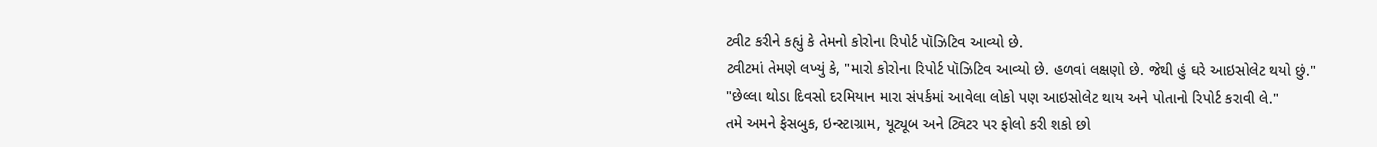ટ્વીટ કરીને કહ્યું કે તેમનો કોરોના રિપોર્ટ પૉઝિટિવ આવ્યો છે.
ટ્વીટમાં તેમણે લખ્યું કે, "મારો કોરોના રિપોર્ટ પૉઝિટિવ આવ્યો છે. હળવાં લક્ષણો છે. જેથી હું ઘરે આઇસોલેટ થયો છું."
"છેલ્લા થોડા દિવસો દરમિયાન મારા સંપર્કમાં આવેલા લોકો પણ આઇસોલેટ થાય અને પોતાનો રિપોર્ટ કરાવી લે."
તમે અમને ફેસબુક, ઇન્સ્ટાગ્રામ, યૂટ્યૂબ અને ટ્વિટર પર ફોલો કરી શકો છો